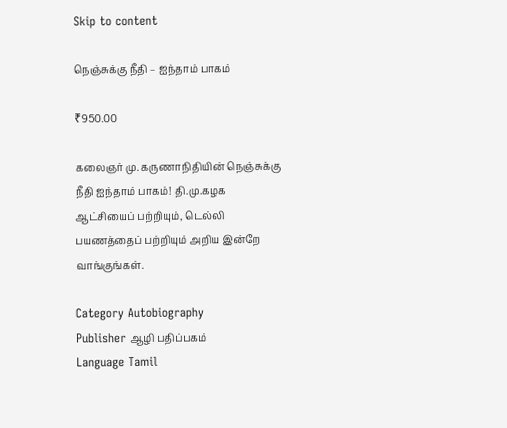Skip to content

நெஞ்சுக்கு நீதி – ஐந்தாம் பாகம்

₹950.00

கலைஞர் மு. கருணாநிதியின் நெஞ்சுக்கு நீதி ஐந்தாம் பாகம்! தி.மு.கழக ஆட்சியைப் பற்றியும், டெல்லி பயணத்தைப் பற்றியும் அறிய இன்றே வாங்குங்கள்.

Category Autobiography
Publisher ஆழி பதிப்பகம்
Language Tamil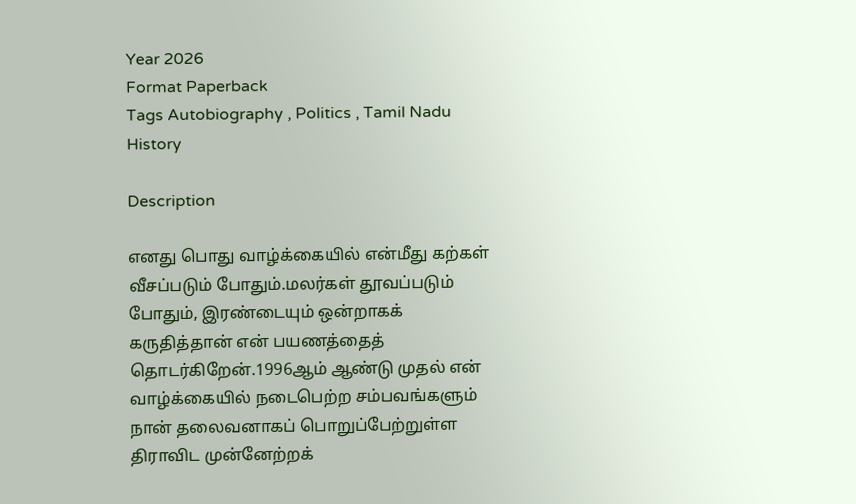Year 2026
Format Paperback
Tags Autobiography , Politics , Tamil Nadu History

Description

எனது பொது வாழ்க்கையில் என்மீது கற்கள் வீசப்படும் போதும்.மலர்கள் தூவப்படும் போதும், இரண்டையும் ஒன்றாகக் கருதித்தான் என் பயணத்தைத் தொடர்கிறேன்.1996ஆம் ஆண்டு முதல் என் வாழ்க்கையில் நடைபெற்ற சம்பவங்களும் நான் தலைவனாகப் பொறுப்பேற்றுள்ள திராவிட முன்னேற்றக்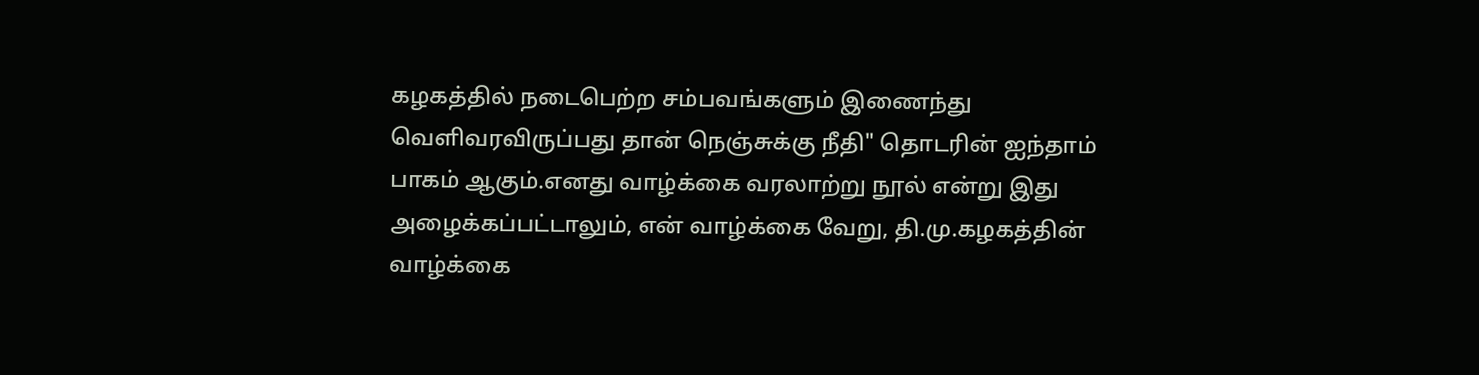கழகத்தில் நடைபெற்ற சம்பவங்களும் இணைந்து வெளிவரவிருப்பது தான் நெஞ்சுக்கு நீதி" தொடரின் ஐந்தாம் பாகம் ஆகும்.எனது வாழ்க்கை வரலாற்று நூல் என்று இது அழைக்கப்பட்டாலும், என் வாழ்க்கை வேறு, தி.மு.கழகத்தின் வாழ்க்கை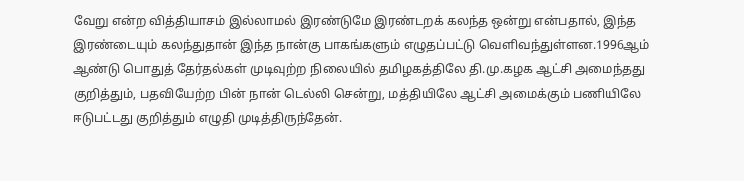வேறு என்ற வித்தியாசம் இல்லாமல் இரண்டுமே இரண்டறக் கலந்த ஒன்று என்பதால், இந்த இரண்டையும் கலந்துதான் இந்த நான்கு பாகங்களும் எழுதப்பட்டு வெளிவந்துள்ளன.1996ஆம் ஆண்டு பொதுத் தேர்தல்கள் முடிவுற்ற நிலையில் தமிழகத்திலே தி.மு.கழக ஆட்சி அமைந்தது குறித்தும், பதவியேற்ற பின் நான் டெல்லி சென்று, மத்தியிலே ஆட்சி அமைக்கும் பணியிலே ஈடுபட்டது குறித்தும் எழுதி முடித்திருந்தேன்.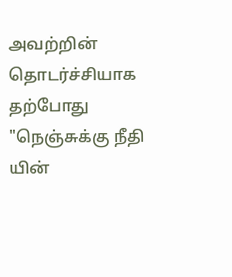அவற்றின் தொடர்ச்சியாக தற்போது "நெஞ்சுக்கு நீதி யின்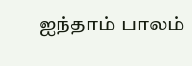ஐந்தாம் பாலம்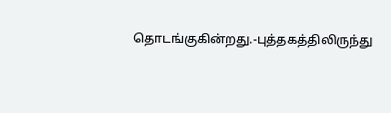தொடங்குகின்றது.-புத்தகத்திலிருந்து